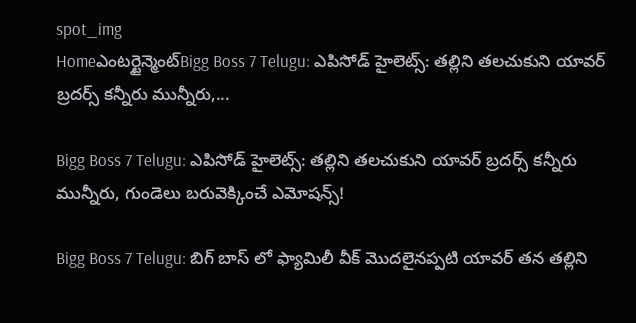spot_img
Homeఎంటర్టైన్మెంట్Bigg Boss 7 Telugu: ఎపిసోడ్ హైలెట్స్: తల్లిని తలచుకుని యావర్ బ్రదర్స్ కన్నీరు మున్నీరు,...

Bigg Boss 7 Telugu: ఎపిసోడ్ హైలెట్స్: తల్లిని తలచుకుని యావర్ బ్రదర్స్ కన్నీరు మున్నీరు, గుండెలు బరువెక్కించే ఎమోషన్స్!

Bigg Boss 7 Telugu: బిగ్ బాస్ లో ఫ్యామిలీ వీక్ మొదలైనప్పటి యావర్ తన తల్లిని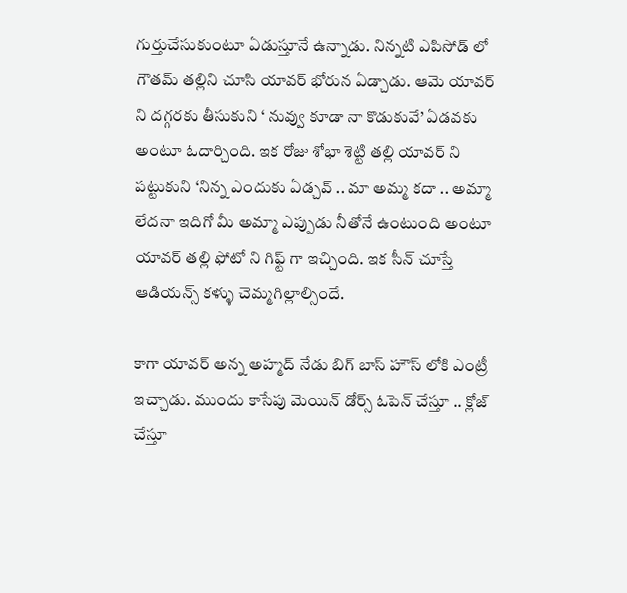గుర్తుచేసుకుంటూ ఏడుస్తూనే ఉన్నాడు. నిన్నటి ఎపిసోడ్ లో గౌతమ్ తల్లిని చూసి యావర్ భోరున ఏడ్చాడు. ఆమె యావర్ ని దగ్గరకు తీసుకుని ‘ నువ్వు కూడా నా కొడుకువే’ ఏడవకు అంటూ ఓదార్చింది. ఇక రోజు శోభా శెట్టి తల్లి యావర్ ని పట్టుకుని ‘నిన్న ఎందుకు ఏడ్చవ్ .. మా అమ్మ కదా .. అమ్మా లేదనా ఇదిగో మీ అమ్మా ఎప్పుడు నీతోనే ఉంటుంది అంటూ యావర్ తల్లి ఫోటో ని గిఫ్ట్ గా ఇచ్చింది. ఇక సీన్ చూస్తే ఆడియన్స్ కళ్ళు చెమ్మగిల్లాల్సిందే.

కాగా యావర్ అన్న అహ్మద్ నేడు బిగ్ బాస్ హౌస్ లోకి ఎంట్రీ ఇచ్చాడు. ముందు కాసేపు మెయిన్ డోర్స్ ఓపెన్ చేస్తూ .. క్లోజ్ చేస్తూ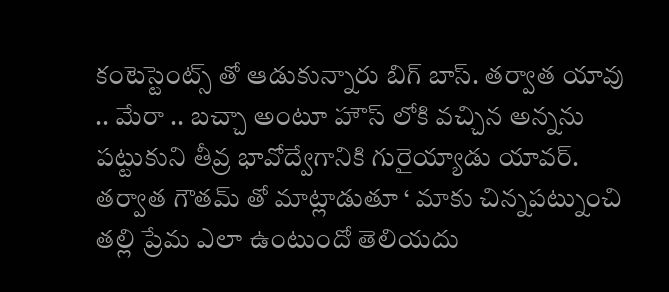కంటెస్టెంట్స్ తో ఆడుకున్నారు బిగ్ బాస్. తర్వాత యావు .. మేరా .. బచ్చా అంటూ హౌస్ లోకి వచ్చిన అన్నను పట్టుకుని తీవ్ర భావోద్వేగానికి గురైయ్యాడు యావర్. తర్వాత గౌతమ్ తో మాట్లాడుతూ ‘ మాకు చిన్నపట్నుంచి తల్లి ప్రేమ ఎలా ఉంటుందో తెలియదు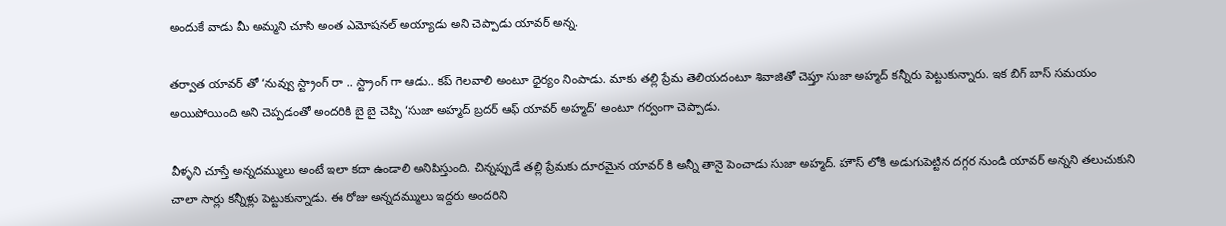అందుకే వాడు మీ అమ్మని చూసి అంత ఎమోషనల్ అయ్యాడు అని చెప్పాడు యావర్ అన్న.

తర్వాత యావర్ తో ‘నువ్వు స్ట్రాంగ్ రా .. స్ట్రాంగ్ గా ఆడు.. కప్ గెలవాలి అంటూ ధైర్యం నింపాడు. మాకు తల్లి ప్రేమ తెలియదంటూ శివాజితో చెప్తూ సుజా అహ్మద్ కన్నీరు పెట్టుకున్నారు. ఇక బిగ్ బాస్ సమయం అయిపోయింది అని చెప్పడంతో అందరికి బై బై చెప్పి ‘సుజా అహ్మద్ బ్రదర్ ఆఫ్ యావర్ అహ్మద్’ అంటూ గర్వంగా చెప్పాడు.

వీళ్ళని చూస్తే అన్నదమ్ములు అంటే ఇలా కదా ఉండాలి అనిపిస్తుంది. చిన్నప్పుడే తల్లి ప్రేమకు దూరమైన యావర్ కి అన్నీ తానై పెంచాడు సుజా అహ్మద్. హౌస్ లోకి అడుగుపెట్టిన దగ్గర నుండి యావర్ అన్నని తలుచుకుని చాలా సార్లు కన్నీళ్లు పెట్టుకున్నాడు. ఈ రోజు అన్నదమ్ములు ఇద్దరు అందరిని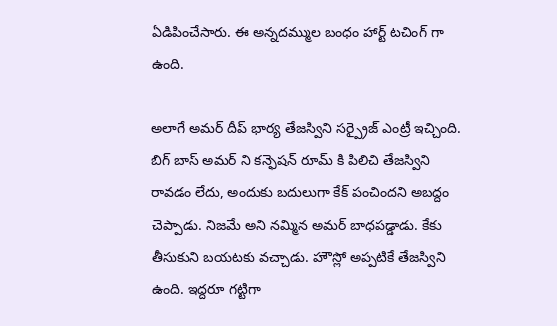ఏడిపించేసారు. ఈ అన్నదమ్ముల బంధం హార్ట్ టచింగ్ గా ఉంది.

అలాగే అమర్ దీప్ భార్య తేజస్విని సర్ప్రైజ్ ఎంట్రీ ఇచ్చింది. బిగ్ బాస్ అమర్ ని కన్ఫెషన్ రూమ్ కి పిలిచి తేజస్విని రావడం లేదు, అందుకు బదులుగా కేక్ పంచిందని అబద్దం చెప్పాడు. నిజమే అని నమ్మిన అమర్ బాధపడ్డాడు. కేకు తీసుకుని బయటకు వచ్చాడు. హౌస్లో అప్పటికే తేజస్విని ఉంది. ఇద్దరూ గట్టిగా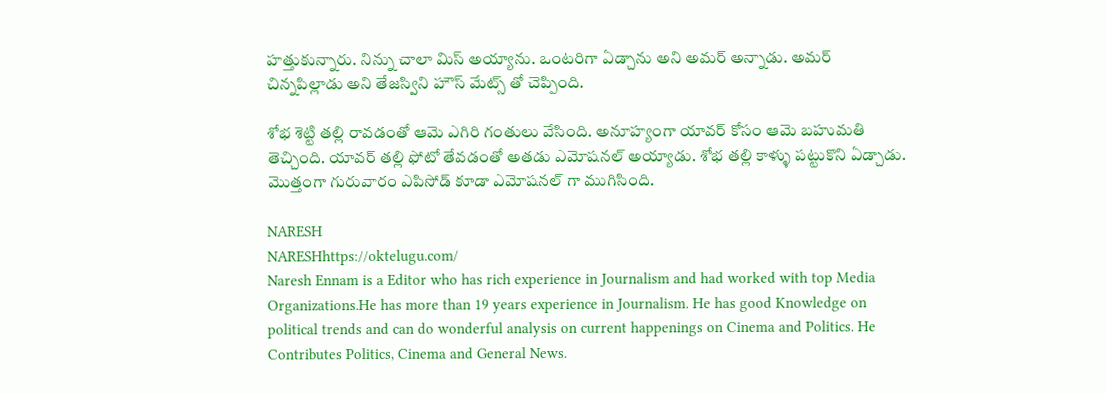హత్తుకున్నారు. నిన్ను చాలా మిస్ అయ్యాను. ఒంటరిగా ఏడ్చాను అని అమర్ అన్నాడు. అమర్ చిన్నపిల్లాడు అని తేజస్విని హౌస్ మేట్స్ తో చెప్పింది.

శోభ శెట్టి తల్లి రావడంతో ఆమె ఎగిరి గంతులు వేసింది. అనూహ్యంగా యావర్ కోసం ఆమె బహుమతి తెచ్చింది. యావర్ తల్లి ఫోటో తేవడంతో అతడు ఎమోషనల్ అయ్యాడు. శోభ తల్లి కాళ్ళు పట్టుకొని ఏడ్చాడు. మొత్తంగా గురువారం ఎపిసోడ్ కూడా ఎమోషనల్ గా ముగిసింది.

NARESH
NARESHhttps://oktelugu.com/
Naresh Ennam is a Editor who has rich experience in Journalism and had worked with top Media Organizations.He has more than 19 years experience in Journalism. He has good Knowledge on political trends and can do wonderful analysis on current happenings on Cinema and Politics. He Contributes Politics, Cinema and General News.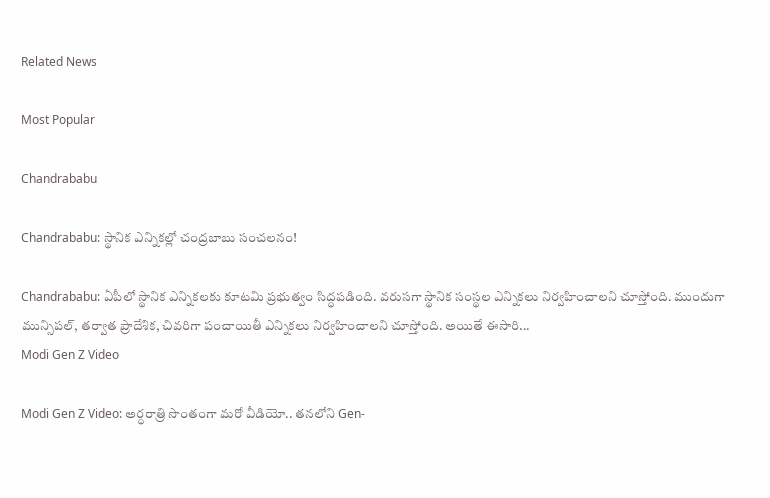Related News

Most Popular

Chandrababu

Chandrababu: స్థానిక ఎన్నికల్లో చంద్రబాబు సంచలనం!

Chandrababu: ఏపీలో స్థానిక ఎన్నికలకు కూటమి ప్రభుత్వం సిద్ధపడింది. వరుసగా స్థానిక సంస్థల ఎన్నికలు నిర్వహించాలని చూస్తోంది. ముందుగా మున్సిపల్, తర్వాత ప్రాదేశిక, చివరిగా పంచాయితీ ఎన్నికలు నిర్వహించాలని చూస్తోంది. అయితే ఈసారి...
Modi Gen Z Video

Modi Gen Z Video: అర్ధరాత్రి సొంతంగా మరో వీడియో.. తనలోని Gen-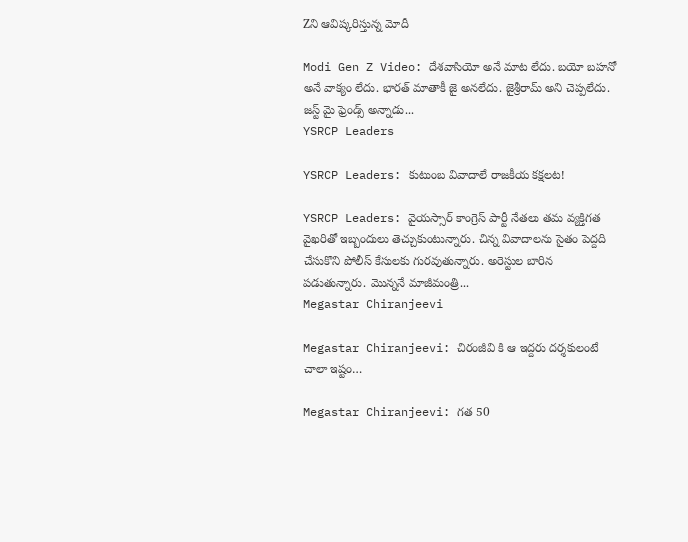Zని ఆవిష్కరిస్తున్న మోదీ

Modi Gen Z Video: దేశవాసియో అనే మాట లేదు. బయో బహనో అనే వాక్యం లేదు. భారత్ మాతాకీ జై అనలేదు. జైశ్రీరామ్ అని చెప్పలేదు. జస్ట్ మై ఫ్రెండ్స్ అన్నాడు...
YSRCP Leaders

YSRCP Leaders: కుటుంబ వివాదాలే రాజకీయ కక్షలట!

YSRCP Leaders: వైయస్సార్ కాంగ్రెస్ పార్టీ నేతలు తమ వ్యక్తిగత వైఖరితో ఇబ్బందులు తెచ్చుకుంటున్నారు. చిన్న వివాదాలను సైతం పెద్దది చేసుకొని పోలీస్ కేసులకు గురవుతున్నారు. అరెస్టుల బారిన పడుతున్నారు. మొన్ననే మాజీమంత్రి...
Megastar Chiranjeevi

Megastar Chiranjeevi: చిరంజీవి కి ఆ ఇద్దరు దర్శకులంటే చాలా ఇష్టం…

Megastar Chiranjeevi: గత 50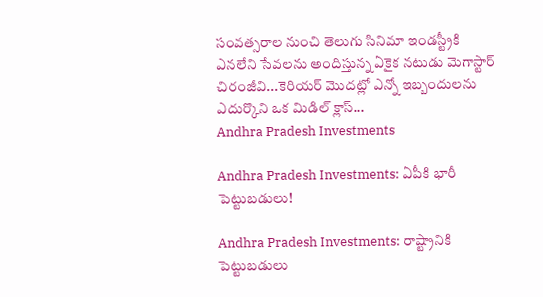సంవత్సరాల నుంచి తెలుగు సినిమా ఇండస్ట్రీకి ఎనలేని సేవలను అందిస్తున్న ఏకైక నటుడు మెగాస్టార్ చిరంజీవి...కెరియర్ మొదట్లో ఎన్నో ఇబ్బందులను ఎదుర్కొని ఒక మిడిల్ క్లాస్...
Andhra Pradesh Investments

Andhra Pradesh Investments: ఏపీకి భారీ పెట్టుబడులు!

Andhra Pradesh Investments: రాష్ట్రానికి పెట్టుబడులు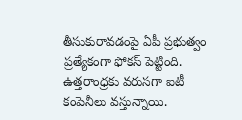తీసుకురావడంపై ఏపీ ప్రభుత్వం ప్రత్యేకంగా ఫోకస్ పెట్టింది. ఉత్తరాంధ్రకు వరుసగా ఐటీ కంపెనీలు వస్తున్నాయి.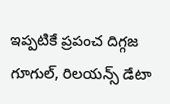ఇప్పటికే ప్రపంచ దిగ్గజ గూగుల్, రిలయన్స్ డేటా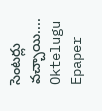సెంటర్లు వచ్చాయి....
Oktelugu Epaper